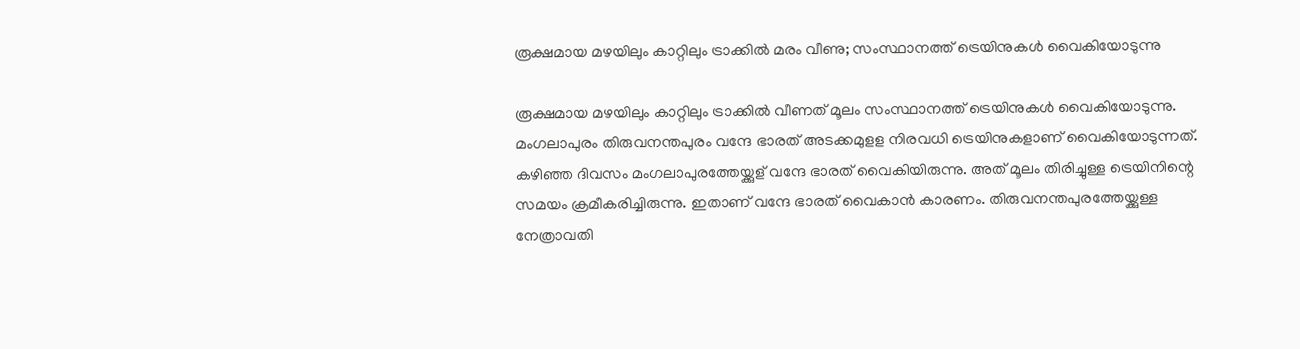രൂക്ഷമായ മഴയിലും കാറ്റിലും ട്രാക്കിൽ മരം വീണു; സംസ്ഥാനത്ത് ട്രെയിനുകൾ വൈകിയോടുന്നു

രൂക്ഷമായ മഴയിലും കാറ്റിലും ട്രാക്കിൽ വീണത് മൂലം സംസ്ഥാനത്ത് ട്രെയിനുകൾ വൈകിയോടുന്നു. മംഗലാപുരം തിരുവനന്തപുരം വന്ദേ ഭാരത് അടക്കമുളള നിരവധി ട്രെയിനുകളാണ് വൈകിയോടുന്നത്. കഴിഞ്ഞ ദിവസം മംഗലാപുരത്തേയ്ക്കുള് വന്ദേ ഭാരത് വൈകിയിരുന്നു. അത് മൂലം തിരിച്ചുള്ള ട്രെയിനിന്റെ സമയം ക്രമീകരിച്ചിരുന്നു. ഇതാണ് വന്ദേ ഭാരത് വൈകാൻ കാരണം. തിരുവനന്തപുരത്തേയ്ക്കുള്ള നേത്രാവതി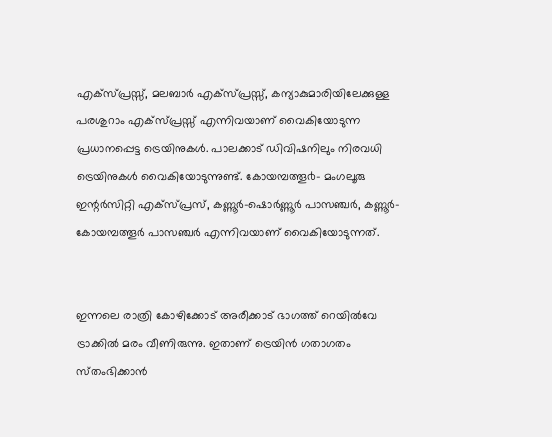എക്സ്പ്രസ്സ്, മലബാർ എക്സ്പ്രസ്സ്, കന്യാകുമാരിയിലേക്കുള്ള പരശുറാം എക്സ്പ്രസ്സ് എന്നിവയാണ് വൈകിയോടുന്ന പ്രധാനപ്പെട്ട ട്രെയിനുകൾ. പാലക്കാട് ഡിവിഷനിലും നിരവധി ട്രെയിനുകൾ വൈകിയോടുന്നുണ്ട്. കോയമ്പത്തൂ൪- മംഗലൂരു ഇന്റർസിറ്റി എക്സ്പ്രസ്, കണ്ണൂർ-ഷൊര്‍ണ്ണൂര്‍ പാസഞ്ചര്‍, കണ്ണൂർ- കോയമ്പത്തൂർ പാസഞ്ചർ എന്നിവയാണ് വൈകിയോടുന്നത്.


ഇന്നലെ രാത്രി കോഴിക്കോട് അരീക്കാട് ഭാഗത്ത് റെയിൽവേ ട്രാക്കിൽ മരം വീണിരുന്നു. ഇതാണ് ട്രെയിൻ ഗതാഗതം സ്‌തംഭിക്കാൻ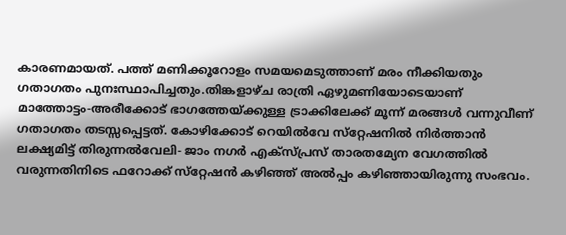കാരണമായത്. പത്ത് മണിക്കൂറോളം സമയമെടുത്താണ് മരം നീക്കിയതും ഗതാഗതം പുനഃസ്ഥാപിച്ചതും.തിങ്കളാഴ്ച രാത്രി ഏഴുമണിയോടെയാണ് മാത്തോട്ടം-അരീക്കോട് ഭാഗത്തേയ്ക്കുള്ള ട്രാക്കിലേക്ക് മൂന്ന് മരങ്ങള്‍ വന്നുവീണ് ഗതാഗതം തടസ്സപ്പെട്ടത്. കോഴിക്കോട് റെയില്‍വേ സ്‌റ്റേഷനില്‍ നിര്‍ത്താന്‍ ലക്ഷ്യമിട്ട് തിരുന്നല്‍വേലി- ജാം നഗര്‍ എക്‌സ്പ്രസ് താരതമ്യേന വേഗത്തില്‍ വരുന്നതിനിടെ ഫറോക്ക് സ്‌റ്റേഷന്‍ കഴിഞ്ഞ് അല്‍പ്പം കഴിഞ്ഞായിരുന്നു സംഭവം.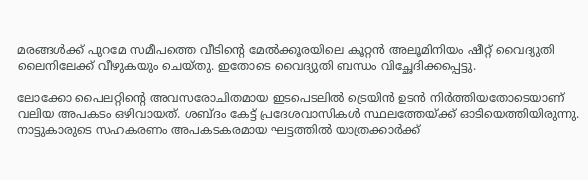മരങ്ങള്‍ക്ക് പുറമേ സമീപത്തെ വീടിന്റെ മേല്‍ക്കൂരയിലെ കൂറ്റന്‍ അലൂമിനിയം ഷീറ്റ് വൈദ്യുതി ലൈനിലേക്ക് വീഴുകയും ചെയ്തു. ഇതോടെ വൈദ്യുതി ബന്ധം വിച്ഛേദിക്കപ്പെട്ടു.

ലോക്കോ പൈലറ്റിന്റെ അവസരോചിതമായ ഇടപെടലില്‍ ട്രെയിന്‍ ഉടന്‍ നിര്‍ത്തിയതോടെയാണ് വലിയ അപകടം ഒഴിവായത്. ശബ്ദം കേട്ട് പ്രദേശവാസികള്‍ സ്ഥലത്തേയ്ക്ക് ഓടിയെത്തിയിരുന്നു. നാട്ടുകാരുടെ സഹകരണം അപകടകരമായ ഘട്ടത്തില്‍ യാത്രക്കാര്‍ക്ക്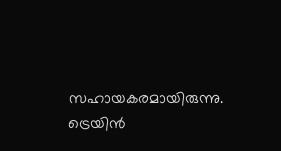സഹായകരമായിരുന്നു. ട്രെയിന്‍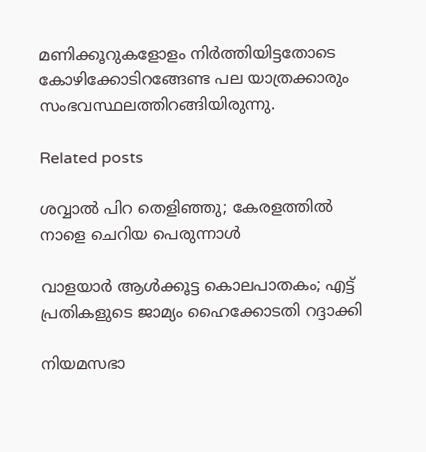മണിക്കൂറുകളോളം നിര്‍ത്തിയിട്ടതോടെ കോഴിക്കോടിറങ്ങേണ്ട പല യാത്രക്കാരും സംഭവസ്ഥലത്തിറങ്ങിയിരുന്നു.

Related posts

ശവ്വാല്‍ പിറ തെളിഞ്ഞു; കേരളത്തില്‍ നാളെ ചെറിയ പെരുന്നാൾ

വാളയാര്‍ ആള്‍ക്കൂട്ട കൊലപാതകം; എട്ട് പ്രതികളുടെ ജാമ്യം ഹൈക്കോടതി റദ്ദാക്കി

നിയമസഭാ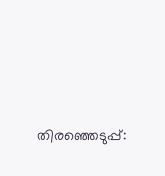തിരഞ്ഞെടുപ്പ്: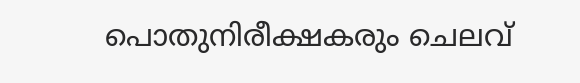പൊതുനിരീക്ഷകരും ചെലവ്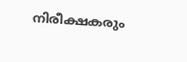നിരീക്ഷകരും